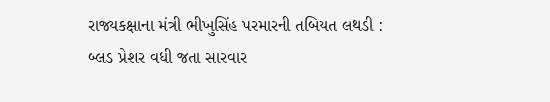રાજ્યકક્ષાના મંત્રી ભીખુસિંહ પરમારની તબિયત લથડી : બ્લડ પ્રેશર વધી જતા સારવાર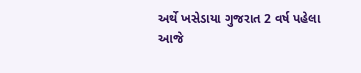અર્થે ખસેડાયા ગુજરાત 2 વર્ષ પહેલા
આજે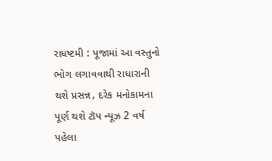રાધષ્ટમી : પૂજામાં આ વસ્તુનો ભોગ લગાવવાથી રાધારાની થશે પ્રસન્ન, દરેક મનોકામના પૂર્ણ થશે ટૉપ ન્યૂઝ 2 વર્ષ પહેલા